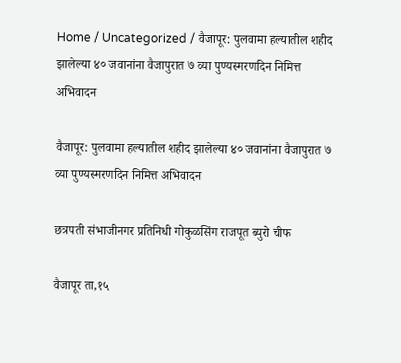Home / Uncategorized / वैजापूर: पुलवामा हल्यातील शहीद झालेल्या ४० जवानांना वैजापुरात ७ व्या पुण्यस्मरणदिन निमित्त अभिवादन

वैजापूर: पुलवामा हल्यातील शहीद झालेल्या ४० जवानांना वैजापुरात ७ व्या पुण्यस्मरणदिन निमित्त अभिवादन

छत्रपती संभाजीनगर प्रतिनिधी गोकुळसिंग राजपूत ब्युरो चीफ

वैजापूर ता,१५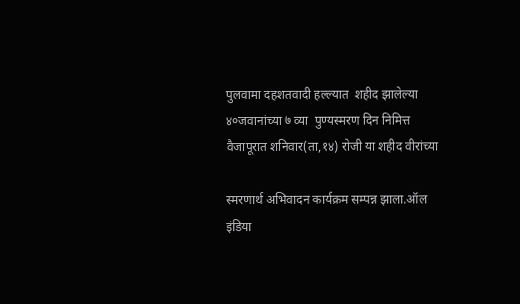पुलवामा दहशतवादी हल्ल्यात  शहीद झालेल्या ४०जवानांच्या ७ व्या  पुण्यस्मरण दिन निमित्त वैजापूरात शनिवार(ता,१४) रोजी या शहीद वीरांच्या

स्मरणार्थ अभिवादन कार्यक्रम सम्पन्न झाला.ऑल इंडिया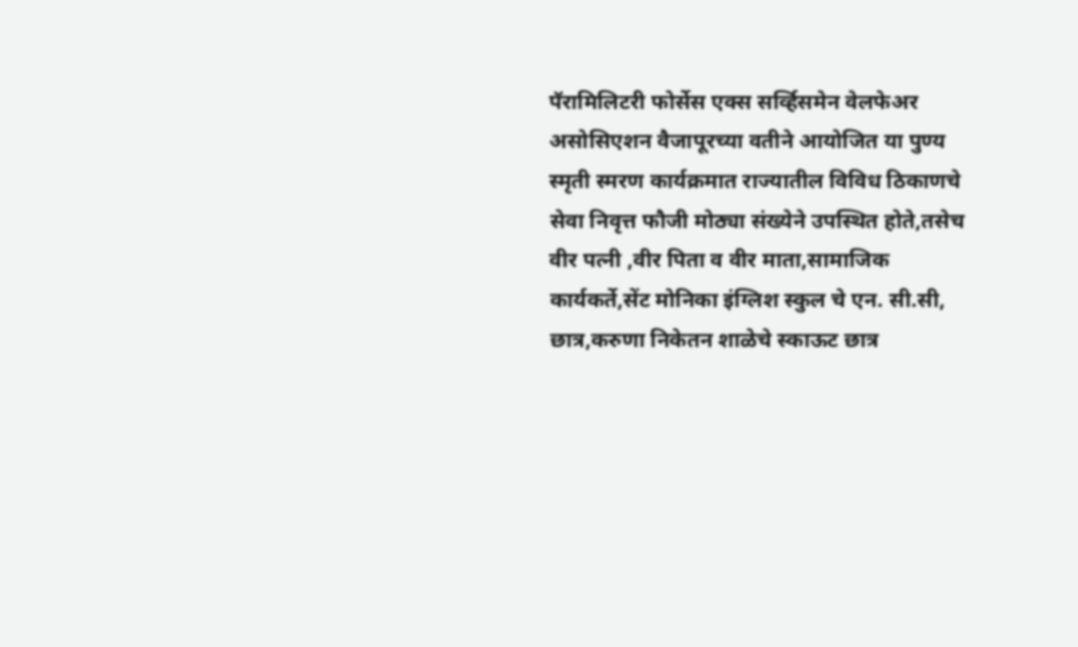पॅरामिलिटरी फोर्सेस एक्स सर्व्हिसमेन वेलफेअर असोसिएशन वैजापूरच्या वतीने आयोजित या पुण्य स्मृती स्मरण कार्यक्रमात राज्यातील विविध ठिकाणचे सेवा निवृत्त फौजी मोठ्या संख्येने उपस्थित होते,तसेच वीर पत्नी ,वीर पिता व वीर माता,सामाजिक कार्यकर्ते,सेंट मोनिका इंग्लिश स्कुल चे एन. सी.सी, छात्र,करुणा निकेतन शाळेचे स्काऊट छात्र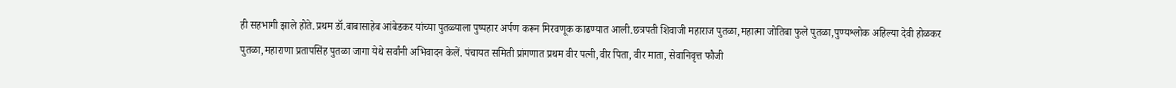ही सहभागी झाले होते.प्रथम डॉ.बाबासाहेब आंबेडकर यांच्या पुतळ्याला पुष्पहार अर्पण करून मिरवणूक काढण्यात आली.छत्रपती शिवाजी महाराज पुतळा,महात्मा जोतिबा फुले पुतळा,पुण्यश्लोक अहिल्या देवी होळकर पुतळा,महाराणा प्रतापसिंह पुतळा जागा येथे सर्वांनी अभिवादन केलें. पंचायत समिती प्रांगणात प्रथम वीर पत्नी,वीर पिता, वीर माता, सेवानिवृत्त फौजी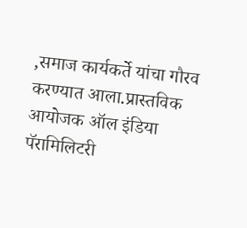,समाज कार्यकर्ते यांचा गौरव करण्यात आला.प्रास्तविक आयोजक ऑल इंडिया पॅरामिलिटरी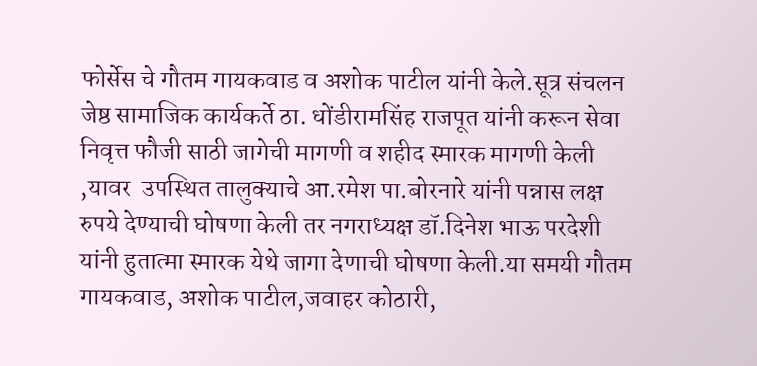फोर्सेस चे गौतम गायकवाड व अशोक पाटील यांनी केले.सूत्र संचलन जेष्ठ सामाजिक कार्यकर्ते ठा. धोंडीरामसिंह राजपूत यांनी करून सेवा निवृत्त फौजी साठी जागेची मागणी व शहीद स्मारक मागणी केली ,यावर  उपस्थित तालुक्याचे आ.रमेश पा.बोरनारे यांनी पन्नास लक्ष रुपये देण्याची घोषणा केली तर नगराध्यक्ष डॉ.दिनेश भाऊ परदेशी यांनी हुतात्मा स्मारक येथे जागा देणाची घोषणा केली.या समयी गौतम गायकवाड, अशोक पाटील,जवाहर कोठारी,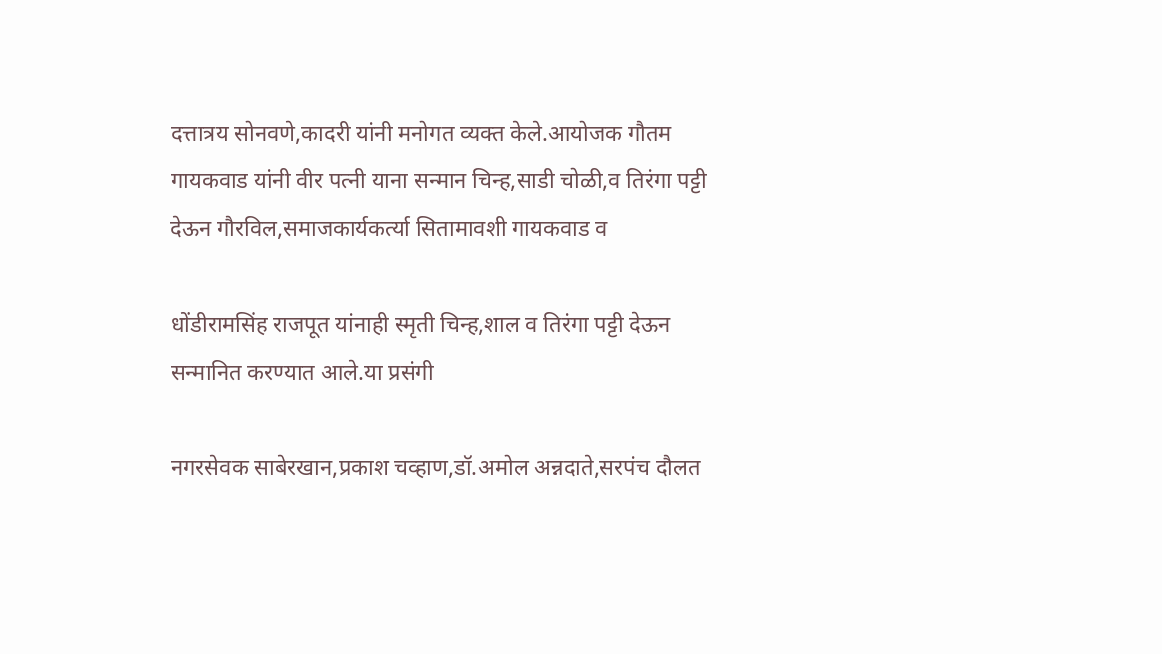दत्तात्रय सोनवणे,कादरी यांनी मनोगत व्यक्त केले.आयोजक गौतम गायकवाड यांनी वीर पत्नी याना सन्मान चिन्ह,साडी चोळी,व तिरंगा पट्टी देऊन गौरविल,समाजकार्यकर्त्या सितामावशी गायकवाड व

धोंडीरामसिंह राजपूत यांनाही स्मृती चिन्ह,शाल व तिरंगा पट्टी देऊन सन्मानित करण्यात आले.या प्रसंगी

नगरसेवक साबेरखान,प्रकाश चव्हाण,डॉ.अमोल अन्नदाते,सरपंच दौलत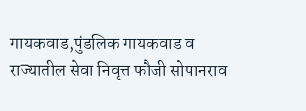गायकवाड,पुंडलिक गायकवाड व राज्यातील सेवा निवृत्त फौजी सोपानराव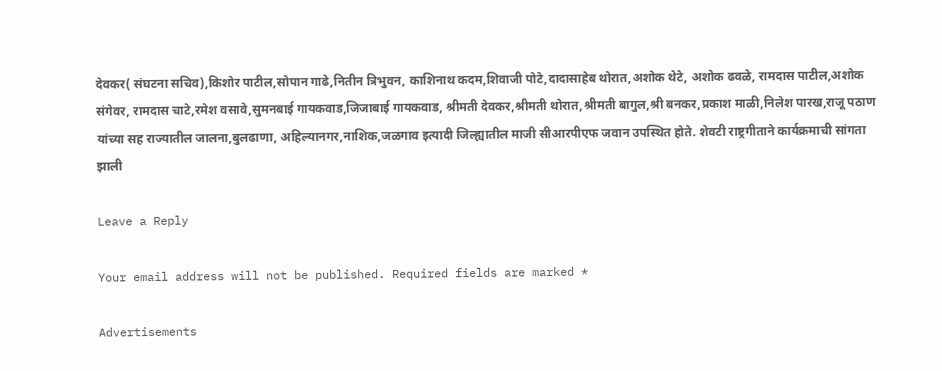देवकर( संघटना सचिव),किशोर पाटील,सोपान गाढे,नितीन त्रिभुवन, काशिनाथ कदम,शिवाजी पोटे,दादासाहेब थोरात,अशोक थेटे, अशोक ढवळे, रामदास पाटील,अशोक संगेवर, रामदास चाटे,रमेश वसावे,सुमनबाई गायकवाड,जिजाबाई गायकवाड, श्रीमती देवकर,श्रीमती थोरात,श्रीमती बागुल,श्री बनकर,प्रकाश माळी,निलेश पारख,राजू पठाण यांच्या सह राज्यातील जालना,बुलढाणा, अहिल्यानगर,नाशिक,जळगाव इत्यादी जिल्ह्यातील माजी सीआरपीएफ जवान उपस्थित होते. शेवटी राष्ट्रगीताने कार्यक्रमाची सांगता झाली

Leave a Reply

Your email address will not be published. Required fields are marked *

Advertisements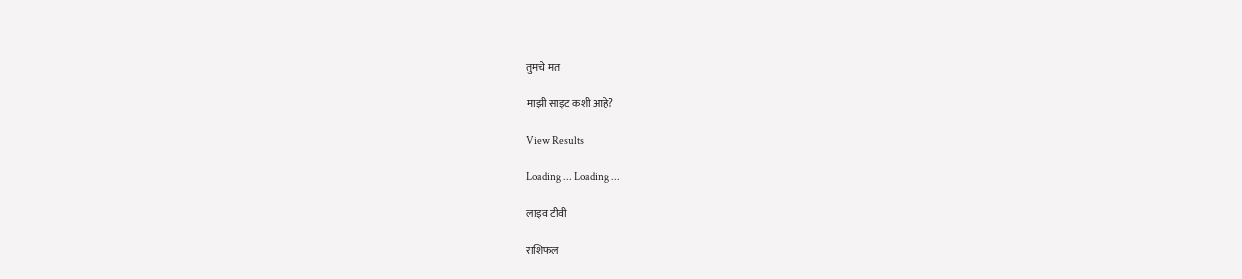तुमचे मत

माझी साइट कशी आहे?

View Results

Loading ... Loading ...

लाइव टीवी

राशिफल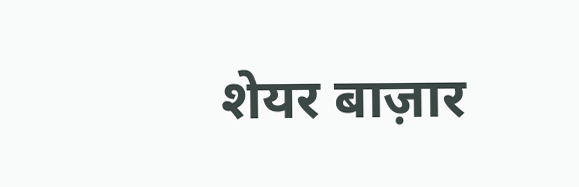शेयर बाज़ार